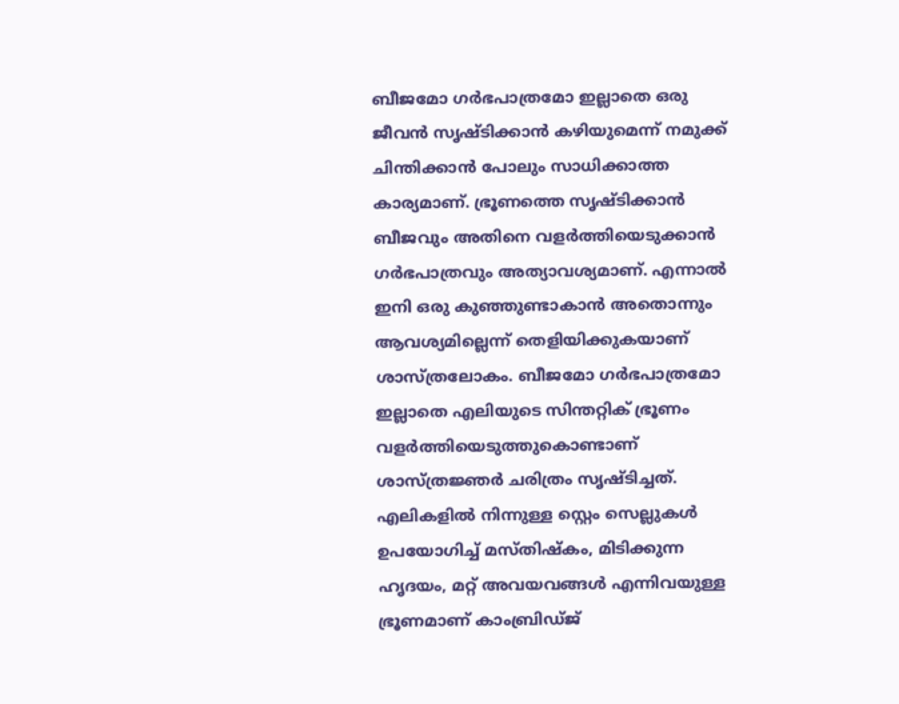ബീജമോ ഗർഭപാത്രമോ ഇല്ലാതെ ഒരു ജീവൻ സൃഷ്ടിക്കാൻ കഴിയുമെന്ന് നമുക്ക് ചിന്തിക്കാൻ പോലും സാധിക്കാത്ത കാര്യമാണ്. ഭ്രൂണത്തെ സൃഷ്ടിക്കാൻ ബീജവും അതിനെ വളർത്തിയെടുക്കാൻ ഗർഭപാത്രവും അത്യാവശ്യമാണ്. എന്നാൽ ഇനി ഒരു കുഞ്ഞുണ്ടാകാൻ അതൊന്നും ആവശ്യമില്ലെന്ന് തെളിയിക്കുകയാണ് ശാസ്ത്രലോകം. ബീജമോ ഗർഭപാത്രമോ ഇല്ലാതെ എലിയുടെ സിന്തറ്റിക് ഭ്രൂണം വളർത്തിയെടുത്തുകൊണ്ടാണ് ശാസ്ത്രജ്ഞർ ചരിത്രം സൃഷ്ടിച്ചത്.
എലികളിൽ നിന്നുള്ള സ്റ്റെം സെല്ലുകൾ ഉപയോഗിച്ച് മസ്തിഷ്കം, മിടിക്കുന്ന ഹൃദയം, മറ്റ് അവയവങ്ങൾ എന്നിവയുള്ള ഭ്രൂണമാണ് കാംബ്രിഡ്ജ്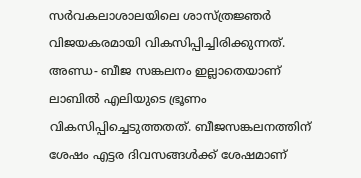സർവകലാശാലയിലെ ശാസ്ത്രജ്ഞർ വിജയകരമായി വികസിപ്പിച്ചിരിക്കുന്നത്. അണ്ഡ- ബീജ സങ്കലനം ഇല്ലാതെയാണ് ലാബിൽ എലിയുടെ ഭ്രൂണം വികസിപ്പിച്ചെടുത്തതത്. ബീജസങ്കലനത്തിന് ശേഷം എട്ടര ദിവസങ്ങൾക്ക് ശേഷമാണ്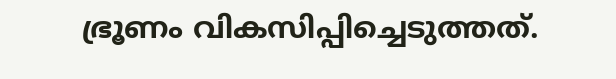ഭ്രൂണം വികസിപ്പിച്ചെടുത്തത്.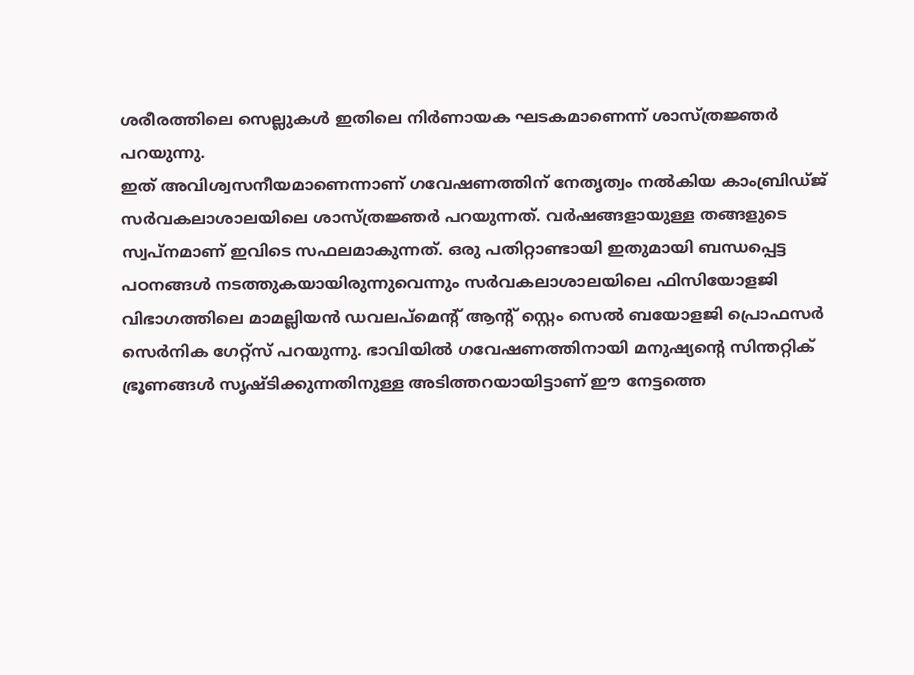ശരീരത്തിലെ സെല്ലുകൾ ഇതിലെ നിർണായക ഘടകമാണെന്ന് ശാസ്ത്രജ്ഞർ പറയുന്നു.
ഇത് അവിശ്വസനീയമാണെന്നാണ് ഗവേഷണത്തിന് നേതൃത്വം നൽകിയ കാംബ്രിഡ്ജ് സർവകലാശാലയിലെ ശാസ്ത്രജ്ഞർ പറയുന്നത്. വർഷങ്ങളായുള്ള തങ്ങളുടെ സ്വപ്നമാണ് ഇവിടെ സഫലമാകുന്നത്. ഒരു പതിറ്റാണ്ടായി ഇതുമായി ബന്ധപ്പെട്ട പഠനങ്ങൾ നടത്തുകയായിരുന്നുവെന്നും സർവകലാശാലയിലെ ഫിസിയോളജി വിഭാഗത്തിലെ മാമല്ലിയൻ ഡവലപ്മെന്റ് ആന്റ് സ്റ്റെം സെൽ ബയോളജി പ്രൊഫസർ സെർനിക ഗേറ്റ്സ് പറയുന്നു. ഭാവിയിൽ ഗവേഷണത്തിനായി മനുഷ്യന്റെ സിന്തറ്റിക് ഭ്രൂണങ്ങൾ സൃഷ്ടിക്കുന്നതിനുള്ള അടിത്തറയായിട്ടാണ് ഈ നേട്ടത്തെ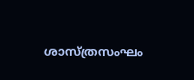ശാസ്ത്രസംഘം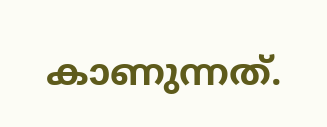കാണുന്നത്.